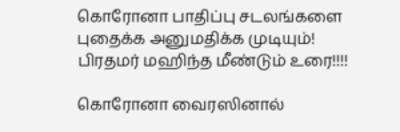கொரோனா பாதிப்பு சடலங்களை புதைக்க அனுமதிக்க முடியும்! பிரதமர் மஹிந்த மீண்டும் உரை!!!!

கொரோனா வைரஸினால்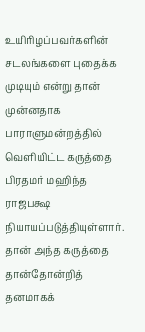உயிரிழப்பவர்களின் சடலங்களை புதைக்க முடியும் என்று தான் முன்னதாக பாராளுமன்றத்தில் வௌியிட்ட கருத்தை பிரதமர் மஹிந்த ராஜபக்ஷ நியாயப்படுத்தியுள்ளார்.
தான் அந்த கருத்தை தான்தோன்றித் தனமாகக்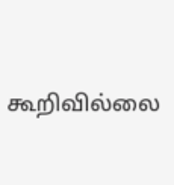கூறிவில்லை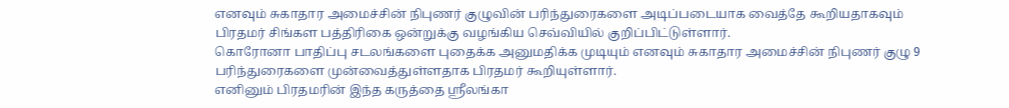எனவும் சுகாதார அமைச்சின் நிபுணர் குழுவின் பரிந்துரைகளை அடிப்படையாக வைத்தே கூறியதாகவும் பிரதமர் சிங்கள பத்திரிகை ஒன்றுக்கு வழங்கிய செவ்வியில் குறிப்பிட்டுள்ளார்.
கொரோனா பாதிப்பு சடலங்களை புதைக்க அனுமதிக்க முடியும் எனவும் சுகாதார அமைச்சின் நிபுணர் குழு 9 பரிந்துரைகளை முன்வைத்துள்ளதாக பிரதமர் கூறியுள்ளார்.
எனினும் பிரதமரின் இந்த கருத்தை ஶ்ரீலங்கா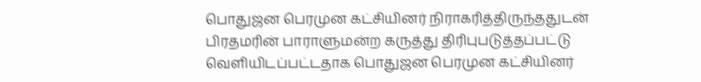பொதுஜன பெரமுன கட்சியினர் நிராகரித்திருந்ததுடன் பிரதமரின் பாராளுமன்ற கருத்து திரிபுபடுத்தப்பட்டு வௌியிடப்பட்டதாக பொதுஜன பெரமுன கட்சியினர்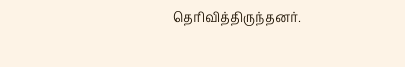தெரிவித்திருந்தனர்.